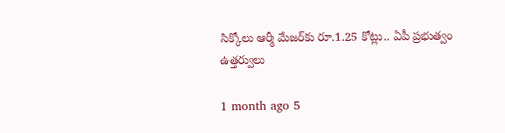సిక్కోలు ఆర్మీ మేజర్‌కు రూ.1.25 కోట్లు.. ఏపీ ప్రభుత్వం ఉత్తర్వులు

1 month ago 5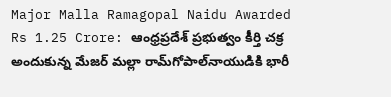Major Malla Ramagopal Naidu Awarded Rs 1.25 Crore: ఆంధ్రప్రదేశ్ ప్రభుత్వం కీర్తి చక్ర అందుకున్న మేజర్ మల్లా రామ్‌గోపాల్‌నాయుడికి భారీ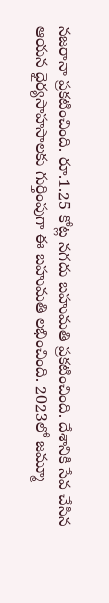నజరానా ప్రకటించింది. రూ.1.25 కోట్ల నగదు బహుమతి ప్రకటించింది. దేశానికి సేవ చేసిన ఆయన ధైర్యసాహసాలకు గుర్తింపుగా ఈ బహుమతి లభించింది. 2023లో జమ్మూ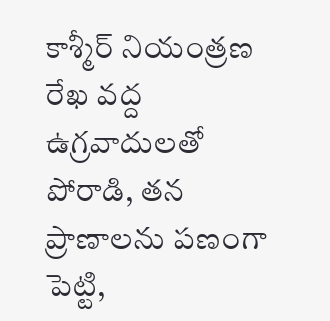కాశ్మీర్ నియంత్రణ రేఖ వద్ద ఉగ్రవాదులతో పోరాడి, తన ప్రాణాలను పణంగా పెట్టి,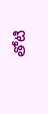తోటి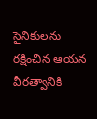సైనికులను రక్షించిన ఆయన వీరత్వానికి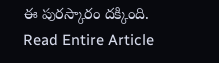ఈ పురస్కారం దక్కింది.
Read Entire Article